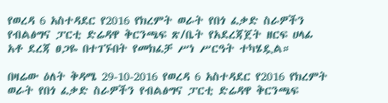የወረዳ 6 አስተዳደር የ2016 የክረምት ወራት የበጎ ፈቃድ ስራዎችን የብልፅግና ፓርቲ ድሬዳዋ ቅርንጫፍ ጽ/ቤት የአደረጃጀት ዘርፍ ሀላፊ አቶ ደረጃ ፀጋዬ በተገኙበት የመክፈቻ ሥነ ሥርዓት ተካሄዷል።

በዛሬው ዕለት ቅዳሜ 29-10-2016 የወረዳ 6 አስተዳደር የ2016 የክረምት ወራት የበጎ ፈቃድ ስራዎችን የብልፅግና ፓርቲ ድሬዳዋ ቅርንጫፍ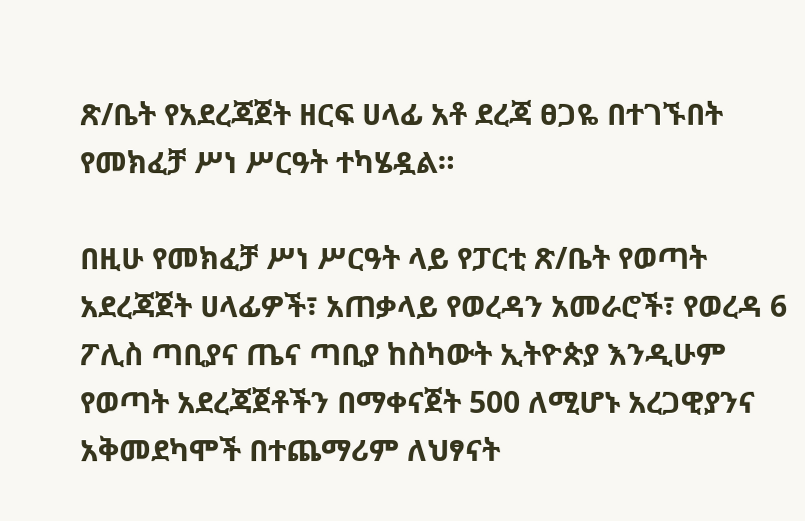ጽ/ቤት የአደረጃጀት ዘርፍ ሀላፊ አቶ ደረጃ ፀጋዬ በተገኙበት የመክፈቻ ሥነ ሥርዓት ተካሄዷል።

በዚሁ የመክፈቻ ሥነ ሥርዓት ላይ የፓርቲ ጽ/ቤት የወጣት አደረጃጀት ሀላፊዎች፣ አጠቃላይ የወረዳን አመራሮች፣ የወረዳ 6 ፖሊስ ጣቢያና ጤና ጣቢያ ከስካውት ኢትዮጵያ እንዲሁም የወጣት አደረጃጀቶችን በማቀናጀት 500 ለሚሆኑ አረጋዊያንና አቅመደካሞች በተጨማሪም ለህፃናት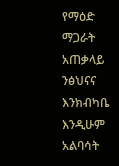የማዕድ ማጋራት አጠቃላይ ንፅህናና እንክብካቤ እንዲሁም አልባሳት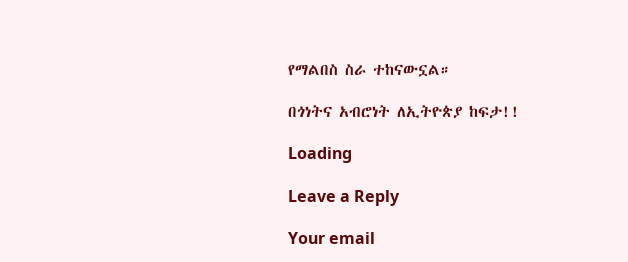የማልበስ ስራ ተከናውኗል።

በጎነትና አብሮነት ለኢትዮጵያ ከፍታ!!

Loading

Leave a Reply

Your email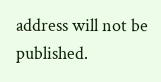address will not be published.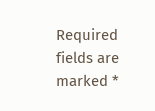Required fields are marked *